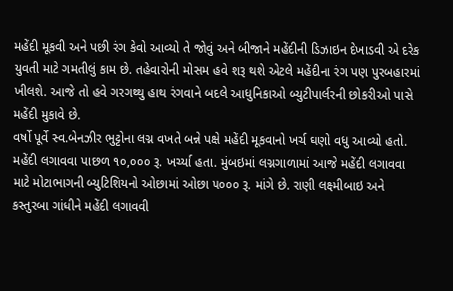મહેંદી મૂકવી અને પછી રંગ કેવો આવ્યો તે જોવું અને બીજાને મહેંદીની ડિઝાઇન દેખાડવી એ દરેક યુવતી માટે ગમતીલું કામ છે. તહેવારોની મોસમ હવે શરૂ થશે એટલે મહેંદીના રંગ પણ પુરબહારમાં ખીલશે. આજે તો હવે ગરગથ્થુ હાથ રંગવાને બદલે આધુનિકાઓ બ્યુટીપાર્લરની છોકરીઓ પાસે મહેંદી મુકાવે છે.
વર્ષો પૂર્વે સ્વ.બેનઝીર ભુટ્ટોના લગ્ન વખતે બન્ને પક્ષે મહેંદી મૂકવાનો ખર્ચ ઘણો વધુ આવ્યો હતો. મહેંદી લગાવવા પાછળ ૧૦,૦૦૦ રૂ. ખર્ચ્યા હતા. મુંબઇમાં લગ્નગાળામાં આજે મહેંદી લગાવવા માટે મોટાભાગની બ્યુટિશિયનો ઓછામાં ઓછા ૫૦૦૦ રૂ. માંગે છે. રાણી લક્ષ્મીબાઇ અને કસ્તુરબા ગાંધીને મહેંદી લગાવવી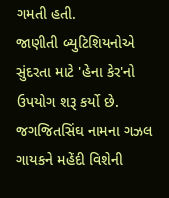ગમતી હતી.
જાણીતી બ્યુટિશિયનોએ સુંદરતા માટે 'હેના કેર'નો ઉપયોગ શરૂ કર્યો છે. જગજિતસિંઘ નામના ગઝલ ગાયકને મહેંદી વિશેની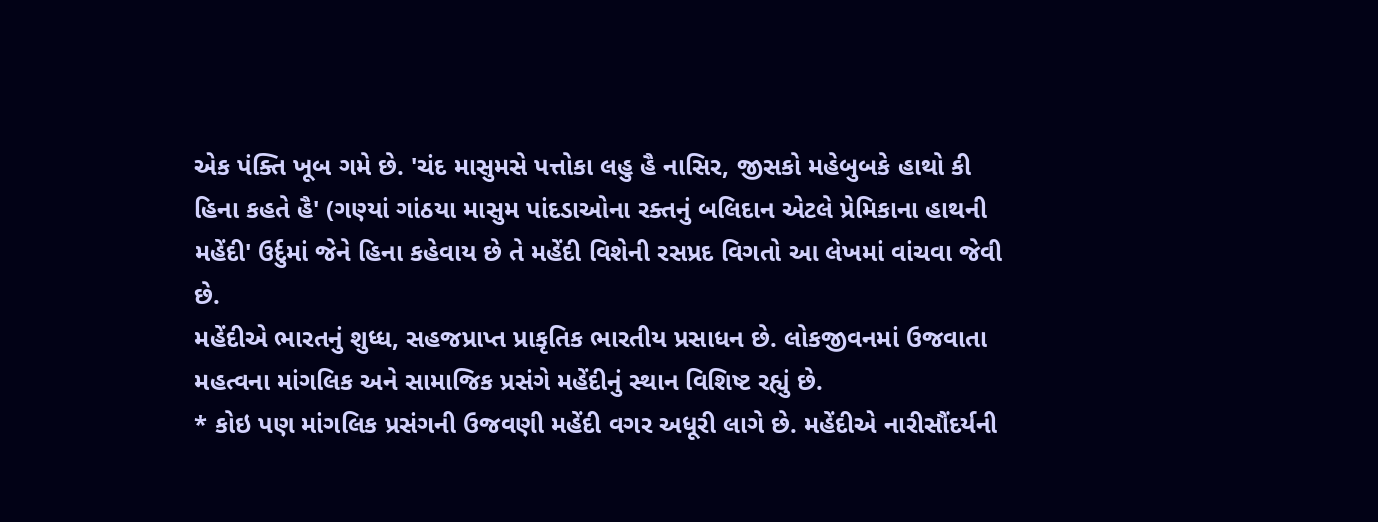એક પંક્તિ ખૂબ ગમે છે. 'ચંદ માસુમસે પત્તોકા લહુ હૈ નાસિર, જીસકો મહેબુબકે હાથો કી હિના કહતે હૈ' (ગણ્યાં ગાંઠયા માસુમ પાંદડાઓના રક્તનું બલિદાન એટલે પ્રેમિકાના હાથની મહેંદી' ઉર્દુમાં જેને હિના કહેવાય છે તે મહેંદી વિશેની રસપ્રદ વિગતો આ લેખમાં વાંચવા જેવી છે.
મહેંદીએ ભારતનું શુધ્ધ, સહજપ્રાપ્ત પ્રાકૃતિક ભારતીય પ્રસાધન છે. લોકજીવનમાં ઉજવાતા મહત્વના માંગલિક અને સામાજિક પ્રસંગે મહેંદીનું સ્થાન વિશિષ્ટ રહ્યું છે.
* કોઇ પણ માંગલિક પ્રસંગની ઉજવણી મહેંદી વગર અધૂરી લાગે છે. મહેંદીએ નારીસૌંદર્યની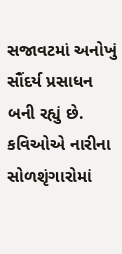સજાવટમાં અનોખું સૌંદર્ય પ્રસાધન બની રહ્યું છે. કવિઓએ નારીના સોળશૃંગારોમાં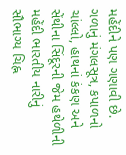મહેંદીને પણ ગણાવી છે. ગળાનું મંગલસૂત્ર, કપાળનો ચાંલ્લો, હાથનાં કંકણ અને સેંથીના સિંદૂરની જેમ હથેળીની મહેંદી ભારતીય નારીનું સૌભાગ્ય ચિહ્ન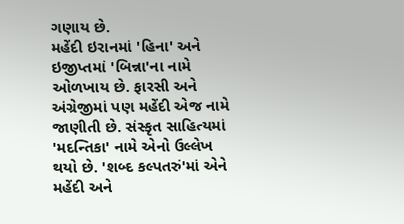ગણાય છે.
મહેંદી ઇરાનમાં 'હિના' અને ઇજીપ્તમાં 'બિન્ના'ના નામે ઓળખાય છે. ફારસી અને અંગ્રેજીમાં પણ મહેંદી એજ નામે જાણીતી છે. સંસ્કૃત સાહિત્યમાં 'મદન્તિકા' નામે એનો ઉલ્લેખ થયો છે. 'શબ્દ કલ્પતરું'માં એને મહેંદી અને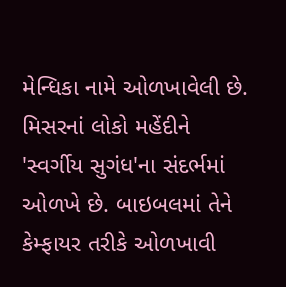મેન્ધિકા નામે ઓળખાવેલી છે. મિસરનાં લોકો મહેંદીને 'સ્વર્ગીય સુગંધ'ના સંદર્ભમાં ઓળખે છે. બાઇબલમાં તેને કેમ્ફાયર તરીકે ઓળખાવી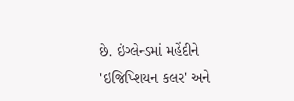છે. ઇંગ્લેન્ડમાં મહેંદીને 'ઇજિપ્શિયન કલર' અને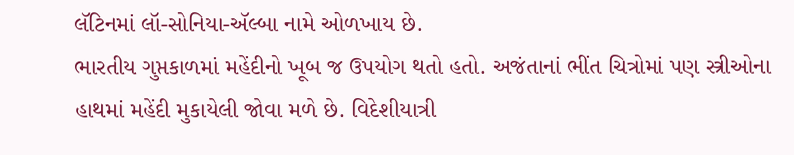લૅટિનમાં લૉ-સોનિયા-ઍલ્બા નામે ઓળખાય છે.
ભારતીય ગુપ્તકાળમાં મહેંદીનો ખૂબ જ ઉપયોગ થતો હતો. અજંતાનાં ભીંત ચિત્રોમાં પણ સ્ત્રીઓના હાથમાં મહેંદી મુકાયેલી જોવા મળે છે. વિદેશીયાત્રી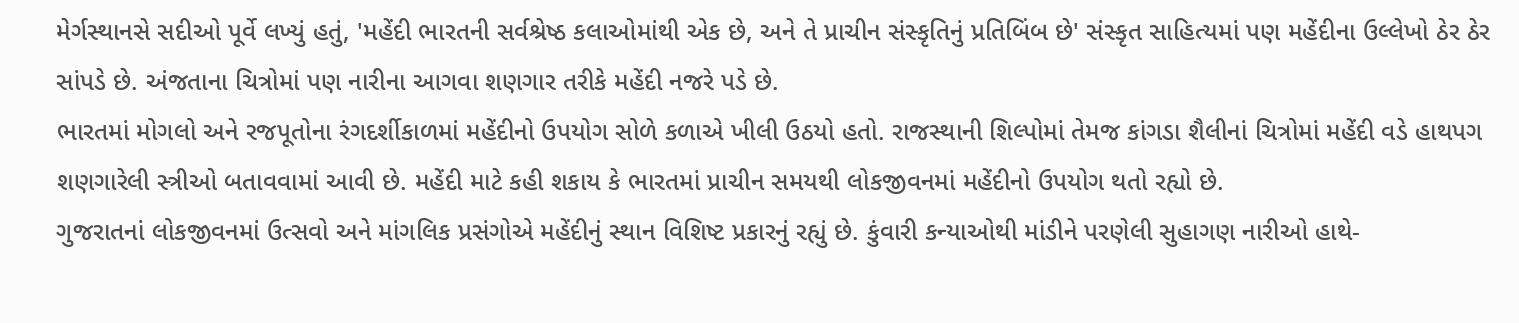મેર્ગસ્થાનસે સદીઓ પૂર્વે લખ્યું હતું, 'મહેંદી ભારતની સર્વશ્રેષ્ઠ કલાઓમાંથી એક છે, અને તે પ્રાચીન સંસ્કૃતિનું પ્રતિબિંબ છે' સંસ્કૃત સાહિત્યમાં પણ મહેંદીના ઉલ્લેખો ઠેર ઠેર સાંપડે છે. અંજતાના ચિત્રોમાં પણ નારીના આગવા શણગાર તરીકે મહેંદી નજરે પડે છે.
ભારતમાં મોગલો અને રજપૂતોના રંગદર્શીકાળમાં મહેંદીનો ઉપયોગ સોળે કળાએ ખીલી ઉઠયો હતો. રાજસ્થાની શિલ્પોમાં તેમજ કાંગડા શૈલીનાં ચિત્રોમાં મહેંદી વડે હાથપગ શણગારેલી સ્ત્રીઓ બતાવવામાં આવી છે. મહેંદી માટે કહી શકાય કે ભારતમાં પ્રાચીન સમયથી લોકજીવનમાં મહેંદીનો ઉપયોગ થતો રહ્યો છે.
ગુજરાતનાં લોકજીવનમાં ઉત્સવો અને માંગલિક પ્રસંગોએ મહેંદીનું સ્થાન વિશિષ્ટ પ્રકારનું રહ્યું છે. કુંવારી કન્યાઓથી માંડીને પરણેલી સુહાગણ નારીઓ હાથે-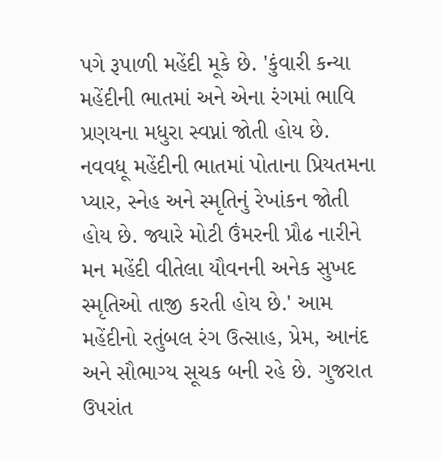પગે રૂપાળી મહેંદી મૂકે છે. 'કુંવારી કન્યા મહેંદીની ભાતમાં અને એના રંગમાં ભાવિ પ્રણયના મધુરા સ્વપ્નાં જોતી હોય છે. નવવધૂ મહેંદીની ભાતમાં પોતાના પ્રિયતમના પ્યાર, સ્નેહ અને સ્મૃતિનું રેખાંકન જોતી હોય છે. જ્યારે મોટી ઉંમરની પ્રૌઢ નારીને મન મહેંદી વીતેલા યૌવનની અનેક સુખદ સ્મૃતિઓ તાજી કરતી હોય છે.' આમ મહેંદીનો રતુંબલ રંગ ઉત્સાહ, પ્રેમ, આનંદ અને સૌભાગ્ય સૂચક બની રહે છે. ગુજરાત ઉપરાંત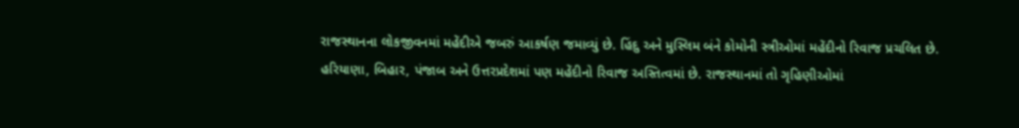રાજસ્થાનના લોકજીવનમાં મહેંદીએ જબરું આકર્ષણ જમાવ્યું છે. હિંદુ અને મુસ્લિમ બંને કોમોની સ્ત્રીઓમાં મહેંદીનો રિવાજ પ્રચલિત છે.
હરિયાણા, બિહાર, પંજાબ અને ઉત્તરપ્રદેશમાં પણ મહેંદીનો રિવાજ અસ્તિત્વમાં છે. રાજસ્થાનમાં તો ગૃહિણીઓમાં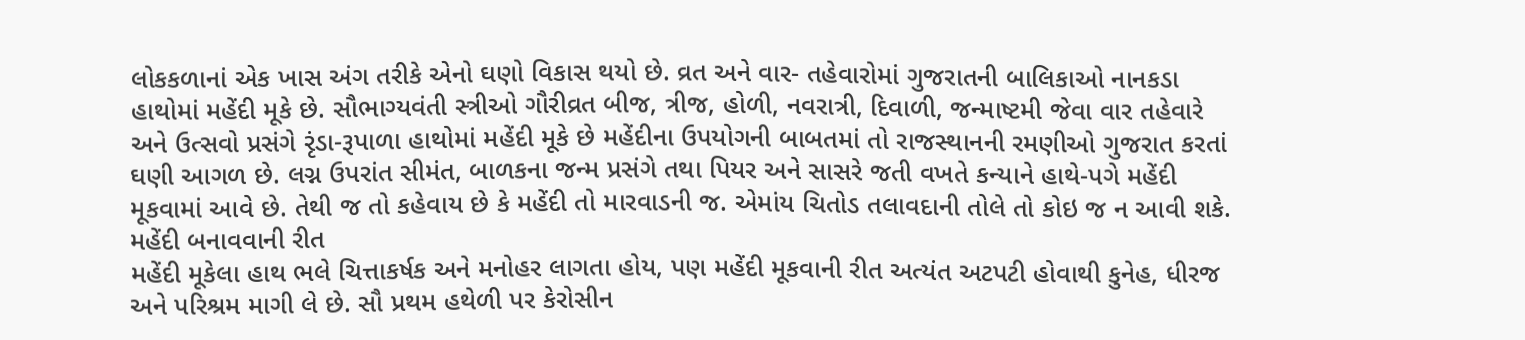લોકકળાનાં એક ખાસ અંગ તરીકે એનો ઘણો વિકાસ થયો છે. વ્રત અને વાર- તહેવારોમાં ગુજરાતની બાલિકાઓ નાનકડા હાથોમાં મહેંદી મૂકે છે. સૌભાગ્યવંતી સ્ત્રીઓ ગૌરીવ્રત બીજ, ત્રીજ, હોળી, નવરાત્રી, દિવાળી, જન્માષ્ટમી જેવા વાર તહેવારે અને ઉત્સવો પ્રસંગે રૃંડા-રૂપાળા હાથોમાં મહેંદી મૂકે છે મહેંદીના ઉપયોગની બાબતમાં તો રાજસ્થાનની રમણીઓ ગુજરાત કરતાં ઘણી આગળ છે. લગ્ન ઉપરાંત સીમંત, બાળકના જન્મ પ્રસંગે તથા પિયર અને સાસરે જતી વખતે કન્યાને હાથે-પગે મહેંદી મૂકવામાં આવે છે. તેથી જ તો કહેવાય છે કે મહેંદી તો મારવાડની જ. એમાંય ચિતોડ તલાવદાની તોલે તો કોઇ જ ન આવી શકે.
મહેંદી બનાવવાની રીત
મહેંદી મૂકેલા હાથ ભલે ચિત્તાકર્ષક અને મનોહર લાગતા હોય, પણ મહેંદી મૂકવાની રીત અત્યંત અટપટી હોવાથી કુનેહ, ધીરજ અને પરિશ્રમ માગી લે છે. સૌ પ્રથમ હથેળી પર કેરોસીન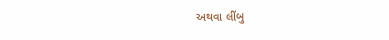અથવા લીંબુ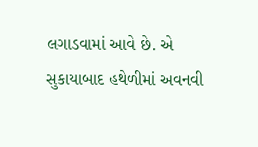લગાડવામાં આવે છે. એ સુકાયાબાદ હથેળીમાં અવનવી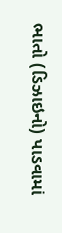ભાતો (ડિઝાઇનો) પાડવામાં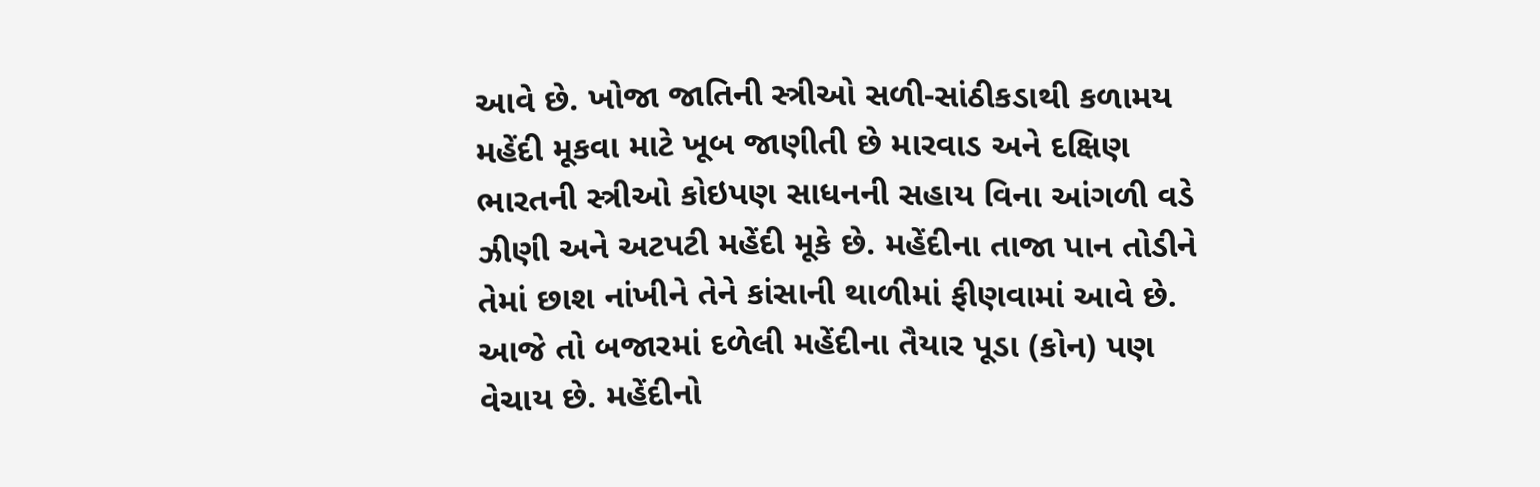આવે છે. ખોજા જાતિની સ્ત્રીઓ સળી-સાંઠીકડાથી કળામય મહેંદી મૂકવા માટે ખૂબ જાણીતી છે મારવાડ અને દક્ષિણ ભારતની સ્ત્રીઓ કોઇપણ સાધનની સહાય વિના આંગળી વડે ઝીણી અને અટપટી મહેંદી મૂકે છે. મહેંદીના તાજા પાન તોડીને તેમાં છાશ નાંખીને તેને કાંસાની થાળીમાં ફીણવામાં આવે છે. આજે તો બજારમાં દળેલી મહેંદીના તૈયાર પૂડા (કોન) પણ વેચાય છે. મહેંદીનો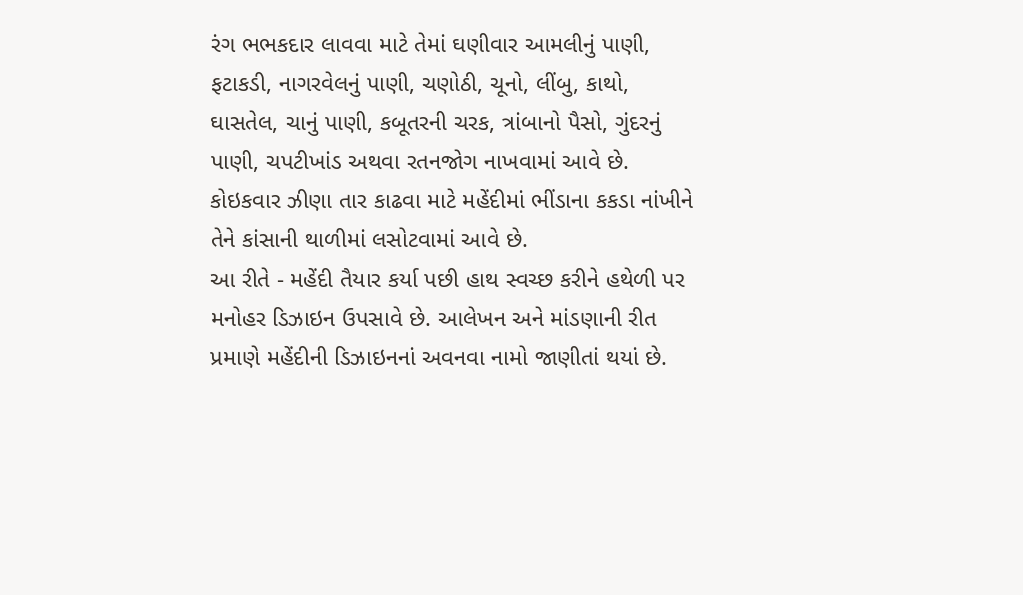રંગ ભભકદાર લાવવા માટે તેમાં ઘણીવાર આમલીનું પાણી, ફટાકડી, નાગરવેલનું પાણી, ચણોઠી, ચૂનો, લીંબુ, કાથો, ઘાસતેલ, ચાનું પાણી, કબૂતરની ચરક, ત્રાંબાનો પૈસો, ગુંદરનું પાણી, ચપટીખાંડ અથવા રતનજોગ નાખવામાં આવે છે. કોઇકવાર ઝીણા તાર કાઢવા માટે મહેંદીમાં ભીંડાના કકડા નાંખીને તેને કાંસાની થાળીમાં લસોટવામાં આવે છે.
આ રીતે - મહેંદી તૈયાર કર્યા પછી હાથ સ્વચ્છ કરીને હથેળી પર મનોહર ડિઝાઇન ઉપસાવે છે. આલેખન અને માંડણાની રીત પ્રમાણે મહેંદીની ડિઝાઇનનાં અવનવા નામો જાણીતાં થયાં છે.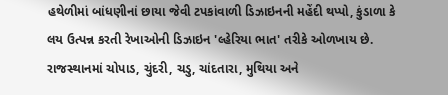હથેળીમાં બાંધણીનાં છાયા જેવી ટપકાંવાળી ડિઝાઇનની મહેંદી થપ્પો, કુંડાળા કે લય ઉત્પન્ન કરતી રેખાઓની ડિઝાઇન 'લ્હેરિયા ભાત' તરીકે ઓળખાય છે. રાજસ્થાનમાં ચોપાડ, ચુંદરી, ચડુ, ચાંદતારા, મુથિયા અને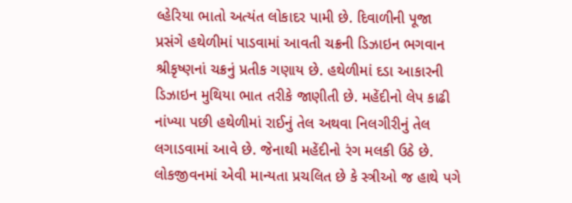લ્હેરિયા ભાતો અત્યંત લોકાદર પામી છે. દિવાળીની પૂજા પ્રસંગે હથેળીમાં પાડવામાં આવતી ચક્રની ડિઝાઇન ભગવાન શ્રીકૃષ્ણનાં ચક્રનું પ્રતીક ગણાય છે. હથેળીમાં દડા આકારની ડિઝાઇન મુથિયા ભાત તરીકે જાણીતી છે. મહેંદીનો લેપ કાઢી નાંખ્યા પછી હથેળીમાં રાઈનું તેલ અથવા નિલગીરીનું તેલ લગાડવામાં આવે છે. જેનાથી મહેંદીનો રંગ મલકી ઉઠે છે.
લોકજીવનમાં એવી માન્યતા પ્રચલિત છે કે સ્ત્રીઓ જ હાથે પગે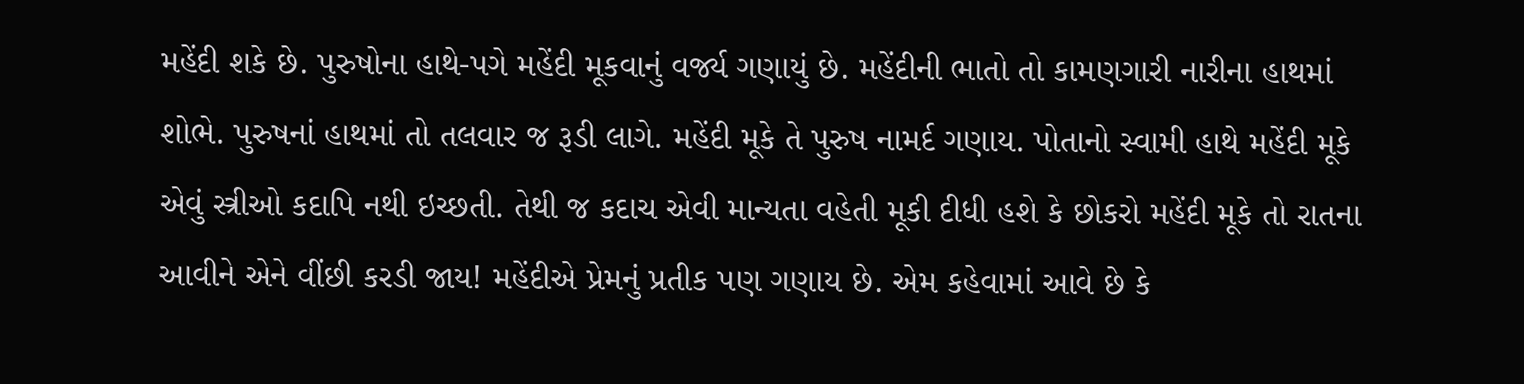મહેંદી શકે છે. પુરુષોના હાથે-પગે મહેંદી મૂકવાનું વર્જ્ય ગણાયું છે. મહેંદીની ભાતો તો કામણગારી નારીના હાથમાં શોભે. પુરુષનાં હાથમાં તો તલવાર જ રૂડી લાગે. મહેંદી મૂકે તે પુરુષ નામર્દ ગણાય. પોતાનો સ્વામી હાથે મહેંદી મૂકે એવું સ્ત્રીઓ કદાપિ નથી ઇચ્છતી. તેથી જ કદાચ એવી માન્યતા વહેતી મૂકી દીધી હશે કે છોકરો મહેંદી મૂકે તો રાતના આવીને એને વીંછી કરડી જાય! મહેંદીએ પ્રેમનું પ્રતીક પણ ગણાય છે. એમ કહેવામાં આવે છે કે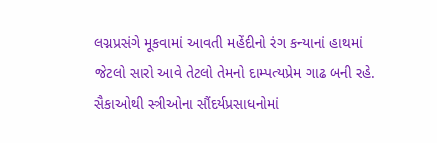લગ્નપ્રસંગે મૂકવામાં આવતી મહેંદીનો રંગ કન્યાનાં હાથમાં જેટલો સારો આવે તેટલો તેમનો દામ્પત્યપ્રેમ ગાઢ બની રહે.
સૈકાઓથી સ્ત્રીઓના સૌંદર્યપ્રસાધનોમાં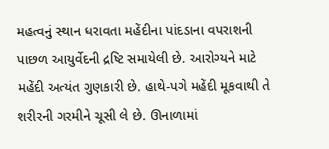મહત્વનું સ્થાન ધરાવતા મહેંદીના પાંદડાના વપરાશની પાછળ આયુર્વેદની દ્રષ્ટિ સમાયેલી છે. આરોગ્યને માટે મહેંદી અત્યંત ગુણકારી છે. હાથે-પગે મહેંદી મૂકવાથી તે શરીરની ગરમીને ચૂસી લે છે. ઊનાળામાં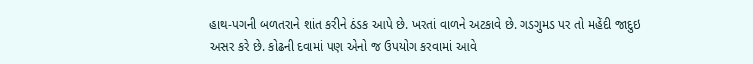હાથ-પગની બળતરાને શાંત કરીને ઠંડક આપે છે. ખરતાં વાળને અટકાવે છે. ગડગુમડ પર તો મહેંદી જાદુઇ અસર કરે છે. કોઢની દવામાં પણ એનો જ ઉપયોગ કરવામાં આવે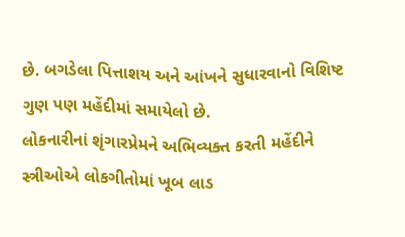છે. બગડેલા પિત્તાશય અને આંખને સુધારવાનો વિશિષ્ટ ગુણ પણ મહેંદીમાં સમાયેલો છે.
લોકનારીનાં શૃંગારપ્રેમને અભિવ્યક્ત કરતી મહેંદીને સ્ત્રીઓએ લોકગીતોમાં ખૂબ લાડ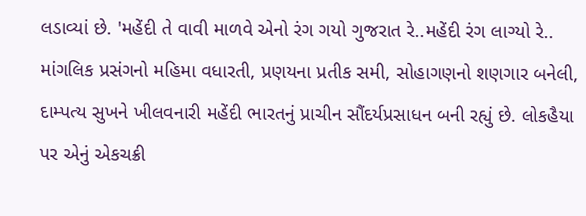લડાવ્યાં છે. 'મહેંદી તે વાવી માળવે એનો રંગ ગયો ગુજરાત રે..મહેંદી રંગ લાગ્યો રે..
માંગલિક પ્રસંગનો મહિમા વધારતી, પ્રણયના પ્રતીક સમી, સોહાગણનો શણગાર બનેલી, દામ્પત્ય સુખને ખીલવનારી મહેંદી ભારતનું પ્રાચીન સૌંદર્યપ્રસાધન બની રહ્યું છે. લોકહૈયા પર એનું એકચક્રી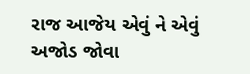રાજ આજેય એવું ને એવું અજોડ જોવા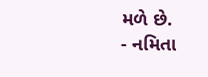મળે છે.
- નમિતા